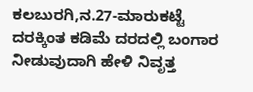ಕಲಬುರಗಿ,ನ.27-ಮಾರುಕಟ್ಟೆ ದರಕ್ಕಿಂತ ಕಡಿಮೆ ದರದಲ್ಲಿ ಬಂಗಾರ ನೀಡುವುದಾಗಿ ಹೇಳಿ ನಿವೃತ್ತ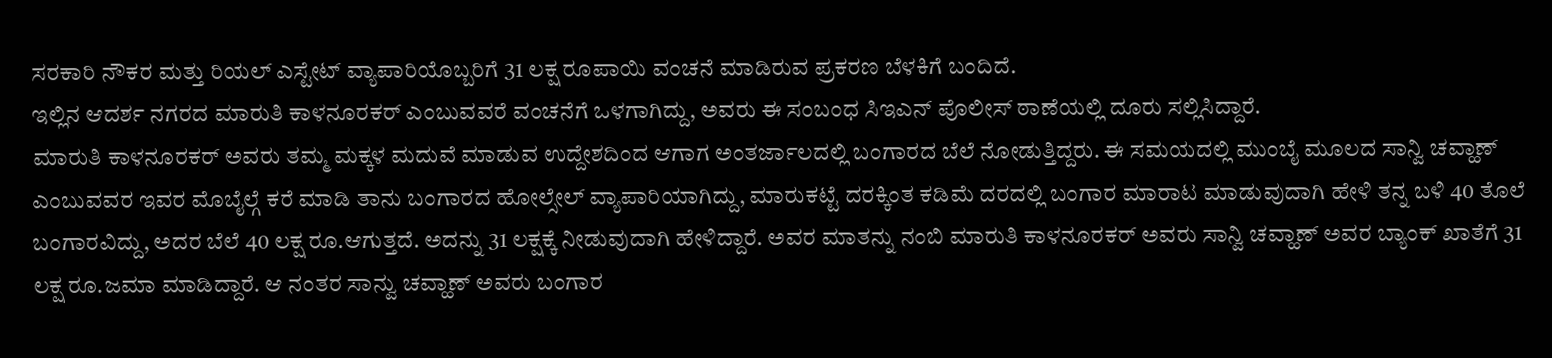ಸರಕಾರಿ ನೌಕರ ಮತ್ತು ರಿಯಲ್ ಎಸ್ಟೇಟ್ ವ್ಯಾಪಾರಿಯೊಬ್ಬರಿಗೆ 31 ಲಕ್ಷ ರೂಪಾಯಿ ವಂಚನೆ ಮಾಡಿರುವ ಪ್ರಕರಣ ಬೆಳಕಿಗೆ ಬಂದಿದೆ.
ಇಲ್ಲಿನ ಆದರ್ಶ ನಗರದ ಮಾರುತಿ ಕಾಳನೂರಕರ್ ಎಂಬುವವರೆ ವಂಚನೆಗೆ ಒಳಗಾಗಿದ್ದು, ಅವರು ಈ ಸಂಬಂಧ ಸಿಇಎನ್ ಪೊಲೀಸ್ ಠಾಣೆಯಲ್ಲಿ ದೂರು ಸಲ್ಲಿಸಿದ್ದಾರೆ.
ಮಾರುತಿ ಕಾಳನೂರಕರ್ ಅವರು ತಮ್ಮ ಮಕ್ಕಳ ಮದುವೆ ಮಾಡುವ ಉದ್ದೇಶದಿಂದ ಆಗಾಗ ಅಂತರ್ಜಾಲದಲ್ಲಿ ಬಂಗಾರದ ಬೆಲೆ ನೋಡುತ್ತಿದ್ದರು. ಈ ಸಮಯದಲ್ಲಿ ಮುಂಬೈ ಮೂಲದ ಸಾನ್ವಿ ಚವ್ಹಾಣ್ ಎಂಬುವವರ ಇವರ ಮೊಬೈಲ್ಗೆ ಕರೆ ಮಾಡಿ ತಾನು ಬಂಗಾರದ ಹೋಲ್ಸೇಲ್ ವ್ಯಾಪಾರಿಯಾಗಿದ್ದು, ಮಾರುಕಟ್ಟೆ ದರಕ್ಕಿಂತ ಕಡಿಮೆ ದರದಲ್ಲಿ ಬಂಗಾರ ಮಾರಾಟ ಮಾಡುವುದಾಗಿ ಹೇಳಿ ತನ್ನ ಬಳಿ 40 ತೊಲೆ ಬಂಗಾರವಿದ್ದು, ಅದರ ಬೆಲೆ 40 ಲಕ್ಷ ರೂ.ಆಗುತ್ತದೆ. ಅದನ್ನು 31 ಲಕ್ಷಕ್ಕೆ ನೀಡುವುದಾಗಿ ಹೇಳಿದ್ದಾರೆ. ಅವರ ಮಾತನ್ನು ನಂಬಿ ಮಾರುತಿ ಕಾಳನೂರಕರ್ ಅವರು ಸಾನ್ವಿ ಚವ್ಹಾಣ್ ಅವರ ಬ್ಯಾಂಕ್ ಖಾತೆಗೆ 31 ಲಕ್ಷ ರೂ.ಜಮಾ ಮಾಡಿದ್ದಾರೆ. ಆ ನಂತರ ಸಾನ್ವು ಚವ್ಹಾಣ್ ಅವರು ಬಂಗಾರ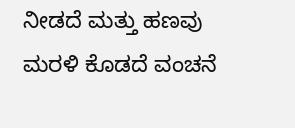ನೀಡದೆ ಮತ್ತು ಹಣವು ಮರಳಿ ಕೊಡದೆ ವಂಚನೆ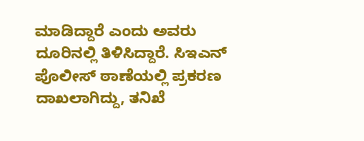ಮಾಡಿದ್ದಾರೆ ಎಂದು ಅವರು ದೂರಿನಲ್ಲಿ ತಿಳಿಸಿದ್ದಾರೆ. ಸಿಇಎನ್ ಪೊಲೀಸ್ ಠಾಣೆಯಲ್ಲಿ ಪ್ರಕರಣ ದಾಖಲಾಗಿದ್ದು, ತನಿಖೆ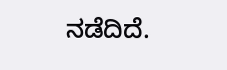ನಡೆದಿದೆ.